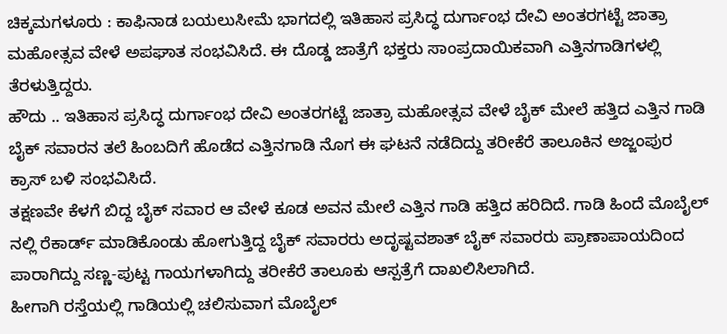ಚಿಕ್ಕಮಗಳೂರು : ಕಾಫಿನಾಡ ಬಯಲುಸೀಮೆ ಭಾಗದಲ್ಲಿ ಇತಿಹಾಸ ಪ್ರಸಿದ್ಧ ದುರ್ಗಾಂಭ ದೇವಿ ಅಂತರಗಟ್ಟೆ ಜಾತ್ರಾ ಮಹೋತ್ಸವ ವೇಳೆ ಅಪಘಾತ ಸಂಭವಿಸಿದೆ. ಈ ದೊಡ್ಡ ಜಾತ್ರೆಗೆ ಭಕ್ತರು ಸಾಂಪ್ರದಾಯಿಕವಾಗಿ ಎತ್ತಿನಗಾಡಿಗಳಲ್ಲಿ ತೆರಳುತ್ತಿದ್ದರು.
ಹೌದು .. ಇತಿಹಾಸ ಪ್ರಸಿದ್ಧ ದುರ್ಗಾಂಭ ದೇವಿ ಅಂತರಗಟ್ಟೆ ಜಾತ್ರಾ ಮಹೋತ್ಸವ ವೇಳೆ ಬೈಕ್ ಮೇಲೆ ಹತ್ತಿದ ಎತ್ತಿನ ಗಾಡಿ ಬೈಕ್ ಸವಾರನ ತಲೆ ಹಿಂಬದಿಗೆ ಹೊಡೆದ ಎತ್ತಿನಗಾಡಿ ನೊಗ ಈ ಘಟನೆ ನಡೆದಿದ್ದು ತರೀಕೆರೆ ತಾಲೂಕಿನ ಅಜ್ಜಂಪುರ ಕ್ರಾಸ್ ಬಳಿ ಸಂಭವಿಸಿದೆ.
ತಕ್ಷಣವೇ ಕೆಳಗೆ ಬಿದ್ದ ಬೈಕ್ ಸವಾರ ಆ ವೇಳೆ ಕೂಡ ಅವನ ಮೇಲೆ ಎತ್ತಿನ ಗಾಡಿ ಹತ್ತಿದ ಹರಿದಿದೆ. ಗಾಡಿ ಹಿಂದೆ ಮೊಬೈಲ್ ನಲ್ಲಿ ರೆಕಾರ್ಡ್ ಮಾಡಿಕೊಂಡು ಹೋಗುತ್ತಿದ್ದ ಬೈಕ್ ಸವಾರರು ಅದೃಷ್ಟವಶಾತ್ ಬೈಕ್ ಸವಾರರು ಪ್ರಾಣಾಪಾಯದಿಂದ ಪಾರಾಗಿದ್ದು ಸಣ್ಣ-ಪುಟ್ಟ ಗಾಯಗಳಾಗಿದ್ದು ತರೀಕೆರೆ ತಾಲೂಕು ಆಸ್ಪತ್ರೆಗೆ ದಾಖಲಿಸಿಲಾಗಿದೆ.
ಹೀಗಾಗಿ ರಸ್ತೆಯಲ್ಲಿ ಗಾಡಿಯಲ್ಲಿ ಚಲಿಸುವಾಗ ಮೊಬೈಲ್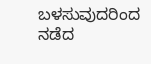ಬಳಸುವುದರಿಂದ ನಡೆದ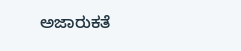ಅಜಾರುಕತೆ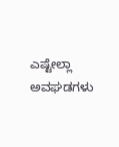ಎಷ್ಟೇಲ್ಲಾ ಅವಘಡಗಳು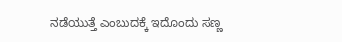ನಡೆಯುತ್ತೆ ಎಂಬುದಕ್ಕೆ ಇದೊಂದು ಸಣ್ಣ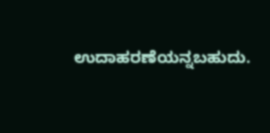ಉದಾಹರಣೆಯನ್ನಬಹುದು.